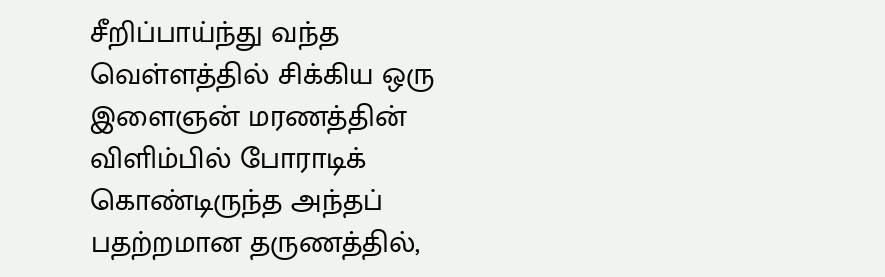சீறிப்பாய்ந்து வந்த வெள்ளத்தில் சிக்கிய ஒரு இளைஞன் மரணத்தின் விளிம்பில் போராடிக் கொண்டிருந்த அந்தப் பதற்றமான தருணத்தில்,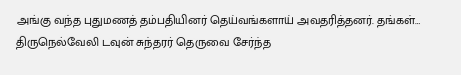அங்கு வந்த புதுமணத் தம்பதியினர் தெய்வங்களாய் அவதரித்தனர். தங்கள்…
திருநெல்வேலி டவுன் சுந்தரர் தெருவை சேர்ந்த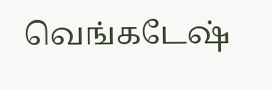வெங்கடேஷ்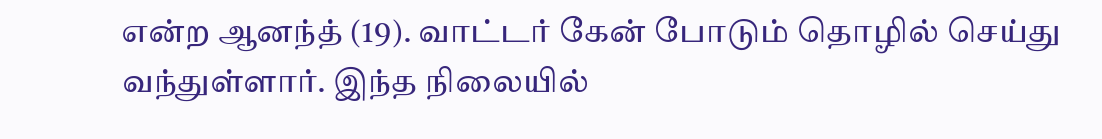என்ற ஆனந்த் (19). வாட்டர் கேன் போடும் தொழில் செய்து வந்துள்ளார். இந்த நிலையில்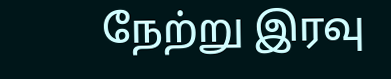நேற்று இரவு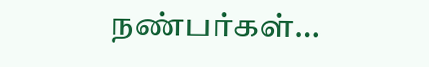நண்பர்கள்…